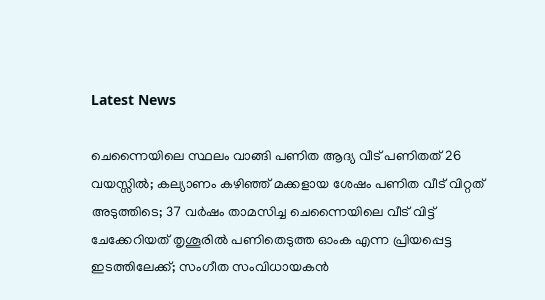Latest News

ചെന്നൈയിലെ സ്ഥലം വാങ്ങി പണിത ആദ്യ വീട് പണിതത് 26 വയസ്സില്‍; കല്യാണം കഴിഞ്ഞ് മക്കളായ ശേഷം പണിത വീട് വിറ്റത് അടുത്തിടെ; 37 വര്‍ഷം താമസിച്ച ചെന്നൈയിലെ വീട് വിട്ട് ചേക്കേറിയത് തൃശൂരില്‍ പണിതെടുത്ത ഓംക എന്ന പ്രിയപ്പെട്ട ഇടത്തിലേക്ക്; സംഗീത സംവിധായകന്‍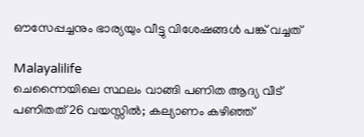ഔസേപ്പച്ചനും ഭാര്യയും വീട്ടു വിശേഷങ്ങള്‍ പങ്ക് വച്ചത്

Malayalilife
ചെന്നൈയിലെ സ്ഥലം വാങ്ങി പണിത ആദ്യ വീട് പണിതത് 26 വയസ്സില്‍; കല്യാണം കഴിഞ്ഞ്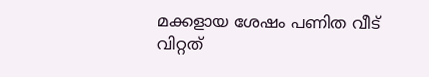മക്കളായ ശേഷം പണിത വീട് വിറ്റത്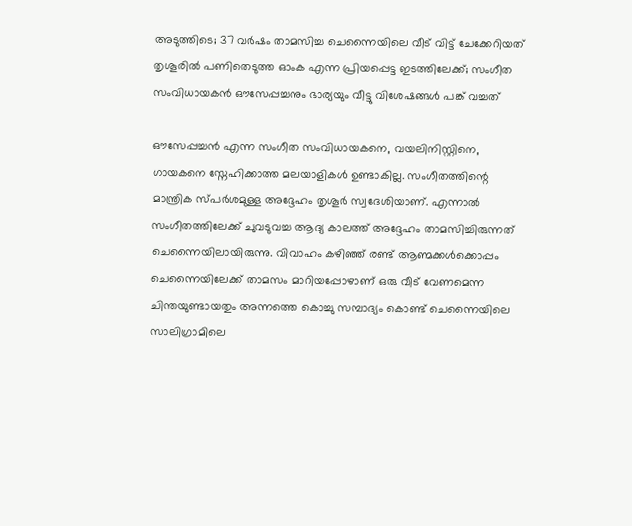അടുത്തിടെ; 37 വര്‍ഷം താമസിച്ച ചെന്നൈയിലെ വീട് വിട്ട് ചേക്കേറിയത് തൃശൂരില്‍ പണിതെടുത്ത ഓംക എന്ന പ്രിയപ്പെട്ട ഇടത്തിലേക്ക്; സംഗീത സംവിധായകന്‍ ഔസേപ്പച്ചനും ഭാര്യയും വീട്ടു വിശേഷങ്ങള്‍ പങ്ക് വച്ചത്

ഔസേപ്പച്ചന്‍ എന്ന സംഗീത സംവിധായകനെ, വയലിനിസ്റ്റിനെ, ഗായകനെ സ്നേഹിക്കാത്ത മലയാളികള്‍ ഉണ്ടാകില്ല. സംഗീതത്തിന്റെ മാന്ത്രിക സ്പര്‍ശമുള്ള അദ്ദേഹം തൃശൂര്‍ സ്വദേശിയാണ്. എന്നാല്‍ സംഗീതത്തിലേക്ക് ചുവടുവച്ച ആദ്യ കാലത്ത് അദ്ദേഹം താമസിച്ചിരുന്നത് ചെന്നൈയിലായിരുന്നു. വിവാഹം കഴിഞ്ഞ് രണ്ട് ആണ്മക്കള്‍ക്കൊപ്പം ചെന്നൈയിലേക്ക് താമസം മാറിയപ്പോഴാണ് ഒരു വീട് വേണമെന്ന ചിന്തയുണ്ടായതും അന്നത്തെ കൊച്ചു സമ്പാദ്യം കൊണ്ട് ചെന്നൈയിലെ സാലിഗ്രാമിലെ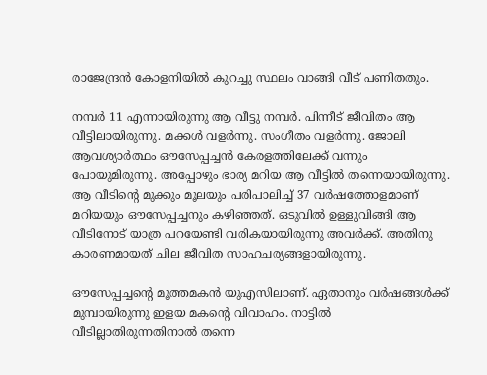രാജേന്ദ്രന്‍ കോളനിയില്‍ കുറച്ചു സ്ഥലം വാങ്ങി വീട് പണിതതും.

നമ്പര്‍ 11 എന്നായിരുന്നു ആ വീട്ടു നമ്പര്‍. പിന്നീട് ജീവിതം ആ വീട്ടിലായിരുന്നു. മക്കള്‍ വളര്‍ന്നു. സംഗീതം വളര്‍ന്നു. ജോലി ആവശ്യാര്‍ത്ഥം ഔസേപ്പച്ചന്‍ കേരളത്തിലേക്ക് വന്നും പോയുമിരുന്നു. അപ്പോഴും ഭാര്യ മറിയ ആ വീട്ടില്‍ തന്നെയായിരുന്നു. ആ വീടിന്റെ മുക്കും മൂലയും പരിപാലിച്ച് 37 വര്‍ഷത്തോളമാണ് മറിയയും ഔസേപ്പച്ചനും കഴിഞ്ഞത്. ഒടുവില്‍ ഉള്ളുവിങ്ങി ആ വീടിനോട് യാത്ര പറയേണ്ടി വരികയായിരുന്നു അവര്‍ക്ക്. അതിനു കാരണമായത് ചില ജീവിത സാഹചര്യങ്ങളായിരുന്നു.

ഔസേപ്പച്ചന്റെ മൂത്തമകന്‍ യുഎസിലാണ്. ഏതാനും വര്‍ഷങ്ങള്‍ക്ക് മുമ്പായിരുന്നു ഇളയ മകന്റെ വിവാഹം. നാട്ടില്‍ വീടില്ലാതിരുന്നതിനാല്‍ തന്നെ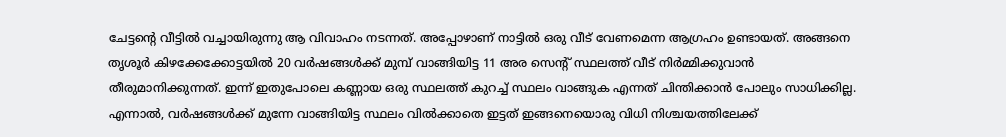ചേട്ടന്റെ വീട്ടില്‍ വച്ചായിരുന്നു ആ വിവാഹം നടന്നത്. അപ്പോഴാണ് നാട്ടില്‍ ഒരു വീട് വേണമെന്ന ആഗ്രഹം ഉണ്ടായത്. അങ്ങനെ തൃശൂര്‍ കിഴക്കേക്കോട്ടയില്‍ 20 വര്‍ഷങ്ങള്‍ക്ക് മുമ്പ് വാങ്ങിയിട്ട 11 അര സെന്റ് സ്ഥലത്ത് വീട് നിര്‍മ്മിക്കുവാന്‍ തീരുമാനിക്കുന്നത്. ഇന്ന് ഇതുപോലെ കണ്ണായ ഒരു സ്ഥലത്ത് കുറച്ച് സ്ഥലം വാങ്ങുക എന്നത് ചിന്തിക്കാന്‍ പോലും സാധിക്കില്ല. എന്നാല്‍, വര്‍ഷങ്ങള്‍ക്ക് മുന്നേ വാങ്ങിയിട്ട സ്ഥലം വില്‍ക്കാതെ ഇട്ടത് ഇങ്ങനെയൊരു വിധി നിശ്ചയത്തിലേക്ക്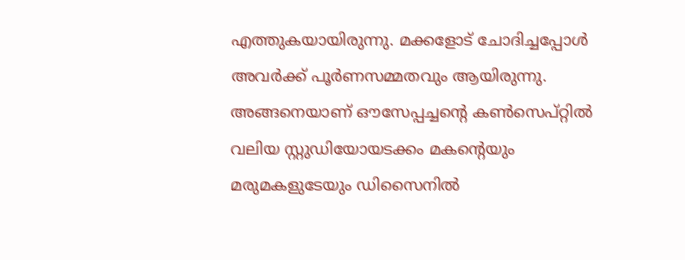എത്തുകയായിരുന്നു. മക്കളോട് ചോദിച്ചപ്പോള്‍ അവര്‍ക്ക് പൂര്‍ണസമ്മതവും ആയിരുന്നു. അങ്ങനെയാണ് ഔസേപ്പച്ചന്റെ കണ്‍സെപ്റ്റില്‍ വലിയ സ്റ്റുഡിയോയടക്കം മകന്റെയും മരുമകളുടേയും ഡിസൈനില്‍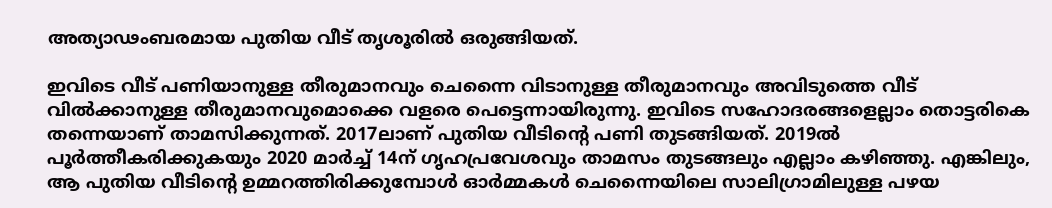അത്യാഢംബരമായ പുതിയ വീട് തൃശൂരില്‍ ഒരുങ്ങിയത്.

ഇവിടെ വീട് പണിയാനുള്ള തീരുമാനവും ചെന്നൈ വിടാനുള്ള തീരുമാനവും അവിടുത്തെ വീട് വില്‍ക്കാനുള്ള തീരുമാനവുമൊക്കെ വളരെ പെട്ടെന്നായിരുന്നു. ഇവിടെ സഹോദരങ്ങളെല്ലാം തൊട്ടരികെ തന്നെയാണ് താമസിക്കുന്നത്. 2017ലാണ് പുതിയ വീടിന്റെ പണി തുടങ്ങിയത്. 2019ല്‍ പൂര്‍ത്തീകരിക്കുകയും 2020 മാര്‍ച്ച് 14ന് ഗൃഹപ്രവേശവും താമസം തുടങ്ങലും എല്ലാം കഴിഞ്ഞു. എങ്കിലും, ആ പുതിയ വീടിന്റെ ഉമ്മറത്തിരിക്കുമ്പോള്‍ ഓര്‍മ്മകള്‍ ചെന്നൈയിലെ സാലിഗ്രാമിലുള്ള പഴയ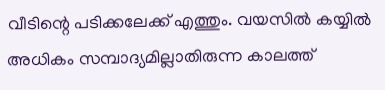വീടിന്റെ പടിക്കലേക്ക് എത്തും. വയസില്‍ കയ്യില്‍ അധികം സമ്പാദ്യമില്ലാതിരുന്ന കാലത്ത്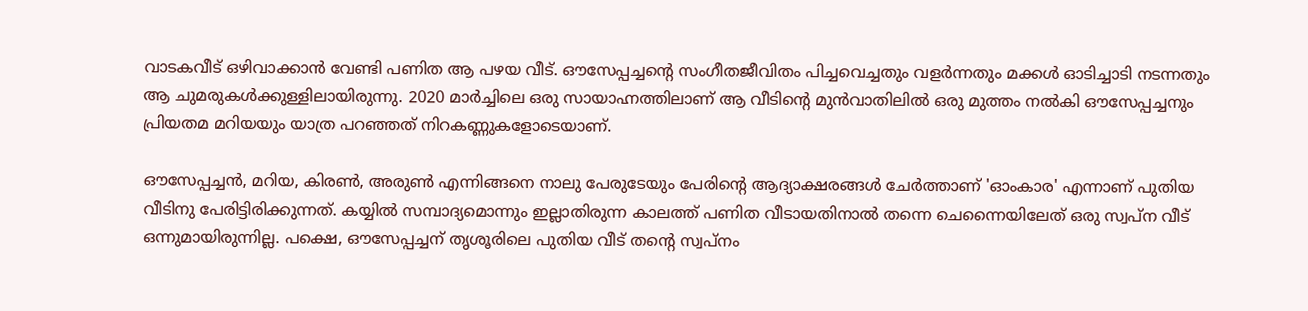വാടകവീട് ഒഴിവാക്കാന്‍ വേണ്ടി പണിത ആ പഴയ വീട്. ഔസേപ്പച്ചന്റെ സംഗീതജീവിതം പിച്ചവെച്ചതും വളര്‍ന്നതും മക്കള്‍ ഓടിച്ചാടി നടന്നതും ആ ചുമരുകള്‍ക്കുള്ളിലായിരുന്നു. 2020 മാര്‍ച്ചിലെ ഒരു സായാഹ്നത്തിലാണ് ആ വീടിന്റെ മുന്‍വാതിലില്‍ ഒരു മുത്തം നല്‍കി ഔസേപ്പച്ചനും പ്രിയതമ മറിയയും യാത്ര പറഞ്ഞത് നിറകണ്ണുകളോടെയാണ്.

ഔസേപ്പച്ചന്‍, മറിയ, കിരണ്‍, അരുണ്‍ എന്നിങ്ങനെ നാലു പേരുടേയും പേരിന്റെ ആദ്യാക്ഷരങ്ങള്‍ ചേര്‍ത്താണ് 'ഓംകാര' എന്നാണ് പുതിയ വീടിനു പേരിട്ടിരിക്കുന്നത്. കയ്യില്‍ സമ്പാദ്യമൊന്നും ഇല്ലാതിരുന്ന കാലത്ത് പണിത വീടായതിനാല്‍ തന്നെ ചെന്നൈയിലേത് ഒരു സ്വപ്ന വീട് ഒന്നുമായിരുന്നില്ല. പക്ഷെ, ഔസേപ്പച്ചന് തൃശൂരിലെ പുതിയ വീട് തന്റെ സ്വപ്നം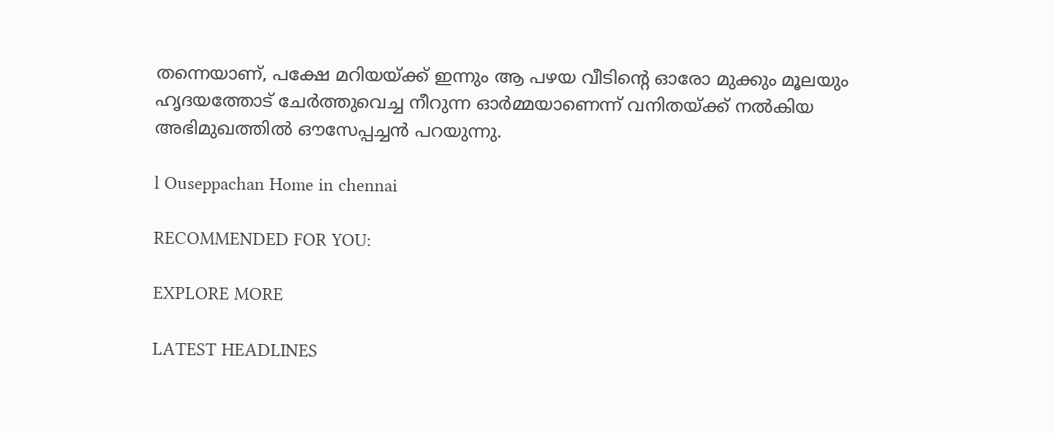തന്നെയാണ്, പക്ഷേ മറിയയ്ക്ക് ഇന്നും ആ പഴയ വീടിന്റെ ഓരോ മുക്കും മൂലയും ഹൃദയത്തോട് ചേര്‍ത്തുവെച്ച നീറുന്ന ഓര്‍മ്മയാണെന്ന് വനിതയ്ക്ക് നല്‍കിയ അഭിമുഖത്തില്‍ ഔസേപ്പച്ചന്‍ പറയുന്നു.

l Ouseppachan Home in chennai

RECOMMENDED FOR YOU:

EXPLORE MORE

LATEST HEADLINES